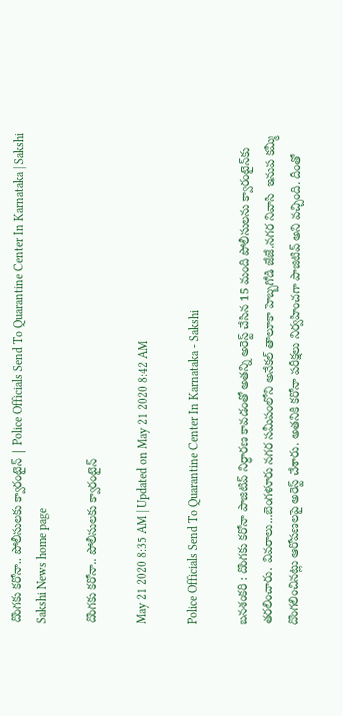దొంగకు కరోనా.. పోలీసులకు క్వారంటైన్‌ | Police Officials Send To Quarantine Center In Karnataka | Sakshi
Sakshi News home page

దొంగకు కరోనా.. పోలీసులకు క్వారంటైన్‌

May 21 2020 8:35 AM | Updated on May 21 2020 8:42 AM

Police Officials Send To Quarantine Center In Karnataka - Sakshi

బనశంకరి : దొంగకు కరోనా పాజిటివ్‌ నిర్ధారణ కావడంతో అతన్ని అరెస్ట్‌ చేసిన 15 మంది పోలీసులను క్వారంటైన్‌కు తరలించారు. వివరాలు...బెంగళూరు నగర సమీపంలోని అనేకల్‌ తాలూకా హెబ్బగోడి జేజే.నగర నివాసి  ఇనుప కమ్మీ దొంగలించినట్లు ఆరోపణలపై అరెస్ట్‌ చేశారు. అతనికి కరోనా పరీక్షలు నిర్వహించగా పాజిటివ్‌ అని వచ్చింది. దీంతో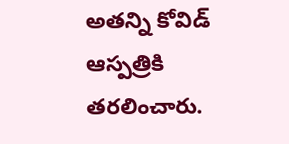అతన్ని కోవిడ్‌ ఆస్పత్రికి తరలించారు.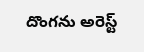దొంగను అరెస్ట్‌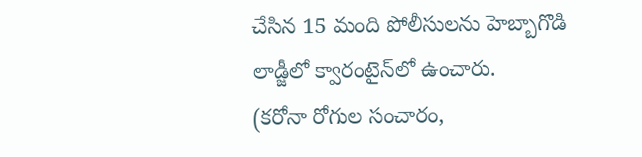చేసిన 15 మంది పోలీసులను హెబ్బాగొడి లాడ్జీలో క్వారంటైన్‌లో ఉంచారు.
(కరోనా రోగుల సంచారం,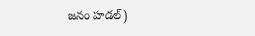జనం హడల్‌)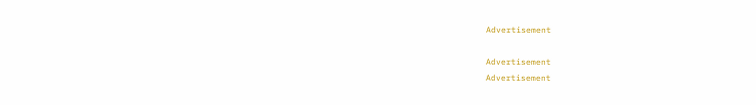Advertisement

Advertisement
Advertisement